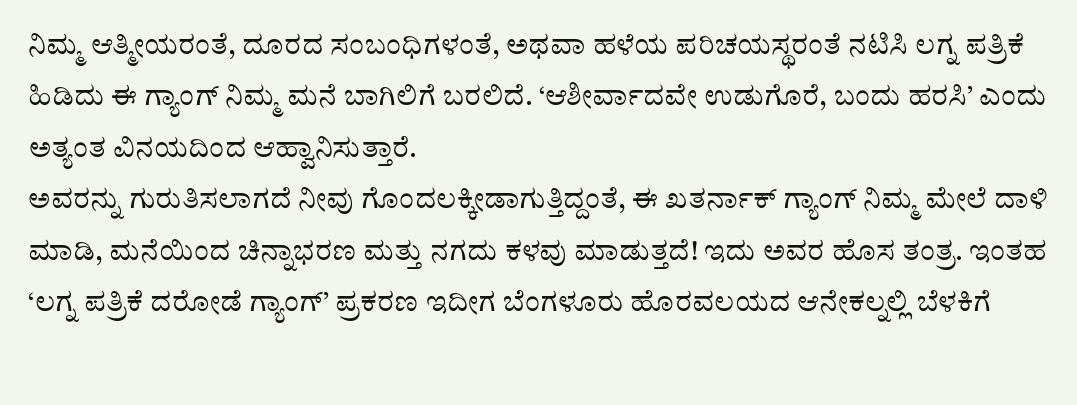ನಿಮ್ಮ ಆತ್ಮೀಯರಂತೆ, ದೂರದ ಸಂಬಂಧಿಗಳಂತೆ, ಅಥವಾ ಹಳೆಯ ಪರಿಚಯಸ್ಥರಂತೆ ನಟಿಸಿ ಲಗ್ನ ಪತ್ರಿಕೆ ಹಿಡಿದು ಈ ಗ್ಯಾಂಗ್ ನಿಮ್ಮ ಮನೆ ಬಾಗಿಲಿಗೆ ಬರಲಿದೆ. ‘ಆಶೀರ್ವಾದವೇ ಉಡುಗೊರೆ, ಬಂದು ಹರಸಿ’ ಎಂದು ಅತ್ಯಂತ ವಿನಯದಿಂದ ಆಹ್ವಾನಿಸುತ್ತಾರೆ.
ಅವರನ್ನು ಗುರುತಿಸಲಾಗದೆ ನೀವು ಗೊಂದಲಕ್ಕೀಡಾಗುತ್ತಿದ್ದಂತೆ, ಈ ಖತರ್ನಾಕ್ ಗ್ಯಾಂಗ್ ನಿಮ್ಮ ಮೇಲೆ ದಾಳಿ ಮಾಡಿ, ಮನೆಯಿಂದ ಚಿನ್ನಾಭರಣ ಮತ್ತು ನಗದು ಕಳವು ಮಾಡುತ್ತದೆ! ಇದು ಅವರ ಹೊಸ ತಂತ್ರ. ಇಂತಹ ‘ಲಗ್ನ ಪತ್ರಿಕೆ ದರೋಡೆ ಗ್ಯಾಂಗ್’ ಪ್ರಕರಣ ಇದೀಗ ಬೆಂಗಳೂರು ಹೊರವಲಯದ ಆನೇಕಲ್ನಲ್ಲಿ ಬೆಳಕಿಗೆ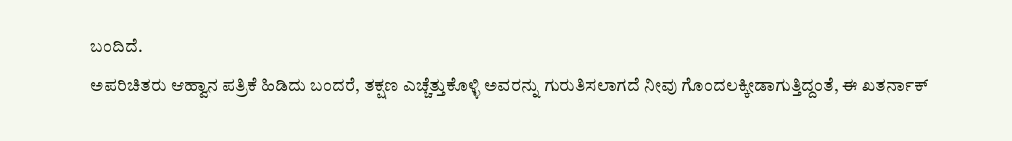ಬಂದಿದೆ.
ಅಪರಿಚಿತರು ಆಹ್ವಾನ ಪತ್ರಿಕೆ ಹಿಡಿದು ಬಂದರೆ, ತಕ್ಷಣ ಎಚ್ಚೆತ್ತುಕೊಳ್ಳಿ ಅವರನ್ನು ಗುರುತಿಸಲಾಗದೆ ನೀವು ಗೊಂದಲಕ್ಕೀಡಾಗುತ್ತಿದ್ದಂತೆ, ಈ ಖತರ್ನಾಕ್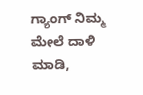ಗ್ಯಾಂಗ್ ನಿಮ್ಮ ಮೇಲೆ ದಾಳಿ ಮಾಡಿ,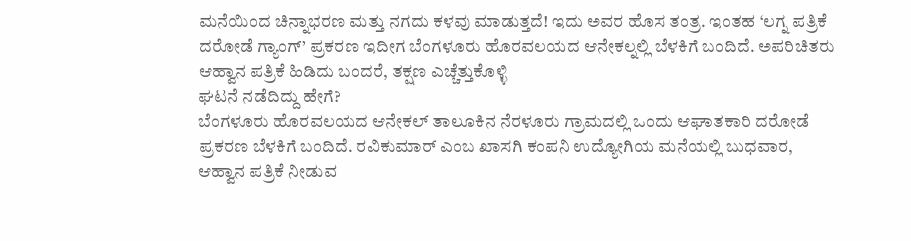ಮನೆಯಿಂದ ಚಿನ್ನಾಭರಣ ಮತ್ತು ನಗದು ಕಳವು ಮಾಡುತ್ತದೆ! ಇದು ಅವರ ಹೊಸ ತಂತ್ರ. ಇಂತಹ ‘ಲಗ್ನ ಪತ್ರಿಕೆ ದರೋಡೆ ಗ್ಯಾಂಗ್’ ಪ್ರಕರಣ ಇದೀಗ ಬೆಂಗಳೂರು ಹೊರವಲಯದ ಆನೇಕಲ್ನಲ್ಲಿ ಬೆಳಕಿಗೆ ಬಂದಿದೆ. ಅಪರಿಚಿತರು ಆಹ್ವಾನ ಪತ್ರಿಕೆ ಹಿಡಿದು ಬಂದರೆ, ತಕ್ಷಣ ಎಚ್ಚೆತ್ತುಕೊಳ್ಳಿ
ಘಟನೆ ನಡೆದಿದ್ದು ಹೇಗೆ?
ಬೆಂಗಳೂರು ಹೊರವಲಯದ ಆನೇಕಲ್ ತಾಲೂಕಿನ ನೆರಳೂರು ಗ್ರಾಮದಲ್ಲಿ ಒಂದು ಆಘಾತಕಾರಿ ದರೋಡೆ ಪ್ರಕರಣ ಬೆಳಕಿಗೆ ಬಂದಿದೆ. ರವಿಕುಮಾರ್ ಎಂಬ ಖಾಸಗಿ ಕಂಪನಿ ಉದ್ಯೋಗಿಯ ಮನೆಯಲ್ಲಿ ಬುಧವಾರ, ಆಹ್ವಾನ ಪತ್ರಿಕೆ ನೀಡುವ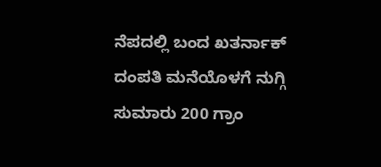ನೆಪದಲ್ಲಿ ಬಂದ ಖತರ್ನಾಕ್ ದಂಪತಿ ಮನೆಯೊಳಗೆ ನುಗ್ಗಿ ಸುಮಾರು 200 ಗ್ರಾಂ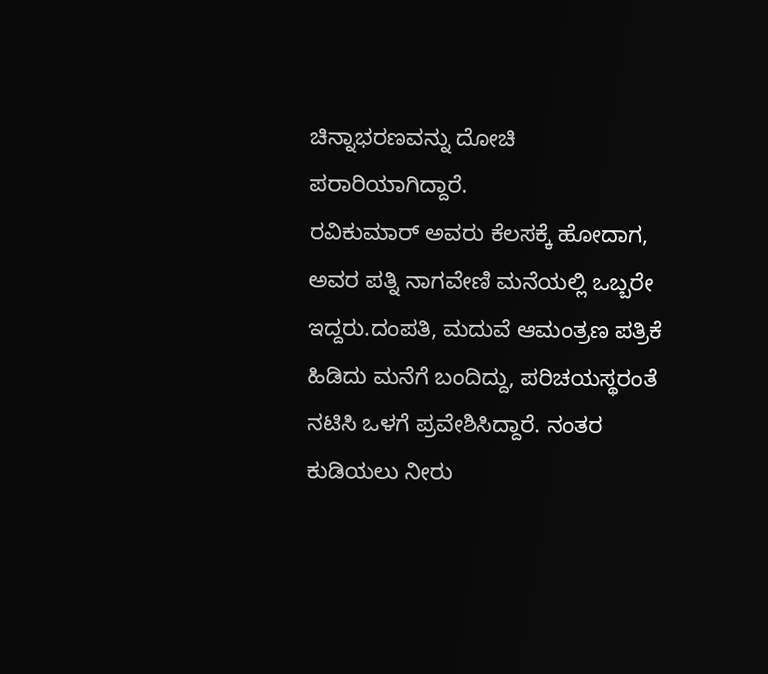ಚಿನ್ನಾಭರಣವನ್ನು ದೋಚಿ ಪರಾರಿಯಾಗಿದ್ದಾರೆ.
ರವಿಕುಮಾರ್ ಅವರು ಕೆಲಸಕ್ಕೆ ಹೋದಾಗ, ಅವರ ಪತ್ನಿ ನಾಗವೇಣಿ ಮನೆಯಲ್ಲಿ ಒಬ್ಬರೇ ಇದ್ದರು.ದಂಪತಿ, ಮದುವೆ ಆಮಂತ್ರಣ ಪತ್ರಿಕೆ ಹಿಡಿದು ಮನೆಗೆ ಬಂದಿದ್ದು, ಪರಿಚಯಸ್ಥರಂತೆ ನಟಿಸಿ ಒಳಗೆ ಪ್ರವೇಶಿಸಿದ್ದಾರೆ. ನಂತರ ಕುಡಿಯಲು ನೀರು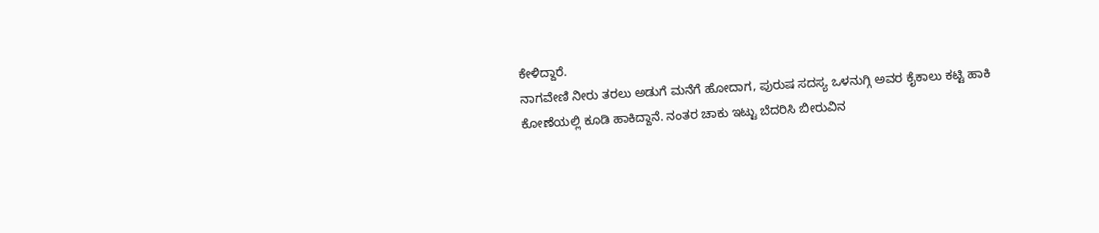ಕೇಳಿದ್ದಾರೆ.
ನಾಗವೇಣಿ ನೀರು ತರಲು ಅಡುಗೆ ಮನೆಗೆ ಹೋದಾಗ, ಪುರುಷ ಸದಸ್ಯ ಒಳನುಗ್ಗಿ ಅವರ ಕೈಕಾಲು ಕಟ್ಟಿ ಹಾಕಿ ಕೋಣೆಯಲ್ಲಿ ಕೂಡಿ ಹಾಕಿದ್ದಾನೆ. ನಂತರ ಚಾಕು ಇಟ್ಟು ಬೆದರಿಸಿ ಬೀರುವಿನ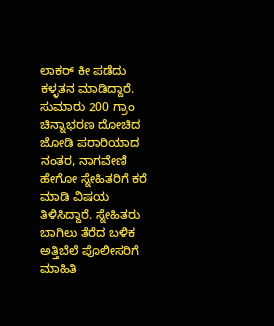ಲಾಕರ್ ಕೀ ಪಡೆದು ಕಳ್ಳತನ ಮಾಡಿದ್ದಾರೆ.
ಸುಮಾರು 200 ಗ್ರಾಂ ಚಿನ್ನಾಭರಣ ದೋಚಿದ ಜೋಡಿ ಪರಾರಿಯಾದ ನಂತರ, ನಾಗವೇಣಿ ಹೇಗೋ ಸ್ನೇಹಿತರಿಗೆ ಕರೆ ಮಾಡಿ ವಿಷಯ ತಿಳಿಸಿದ್ದಾರೆ. ಸ್ನೇಹಿತರು ಬಾಗಿಲು ತೆರೆದ ಬಳಿಕ ಅತ್ತಿಬೆಲೆ ಪೊಲೀಸರಿಗೆ ಮಾಹಿತಿ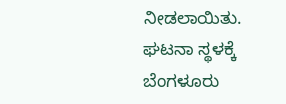ನೀಡಲಾಯಿತು.
ಘಟನಾ ಸ್ಥಳಕ್ಕೆ ಬೆಂಗಳೂರು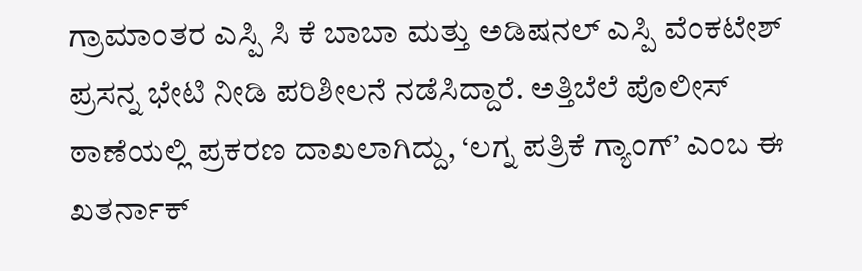ಗ್ರಾಮಾಂತರ ಎಸ್ಪಿ ಸಿ ಕೆ ಬಾಬಾ ಮತ್ತು ಅಡಿಷನಲ್ ಎಸ್ಪಿ ವೆಂಕಟೇಶ್ ಪ್ರಸನ್ನ ಭೇಟಿ ನೀಡಿ ಪರಿಶೀಲನೆ ನಡೆಸಿದ್ದಾರೆ. ಅತ್ತಿಬೆಲೆ ಪೊಲೀಸ್ ಠಾಣೆಯಲ್ಲಿ ಪ್ರಕರಣ ದಾಖಲಾಗಿದ್ದು, ‘ಲಗ್ನ ಪತ್ರಿಕೆ ಗ್ಯಾಂಗ್’ ಎಂಬ ಈ ಖತರ್ನಾಕ್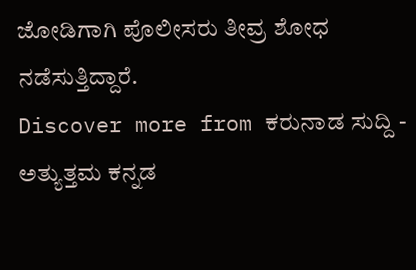ಜೋಡಿಗಾಗಿ ಪೊಲೀಸರು ತೀವ್ರ ಶೋಧ ನಡೆಸುತ್ತಿದ್ದಾರೆ.
Discover more from ಕರುನಾಡ ಸುದ್ದಿ - ಅತ್ಯುತ್ತಮ ಕನ್ನಡ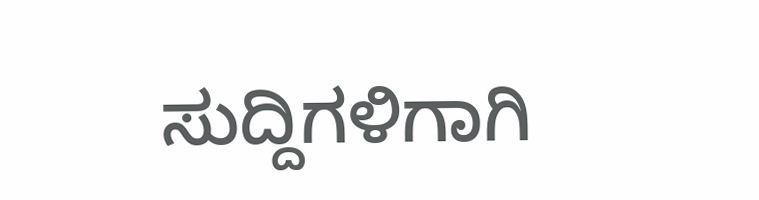ಸುದ್ದಿಗಳಿಗಾಗಿ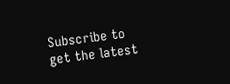Subscribe to get the latest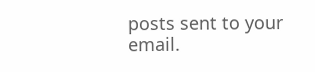posts sent to your email.